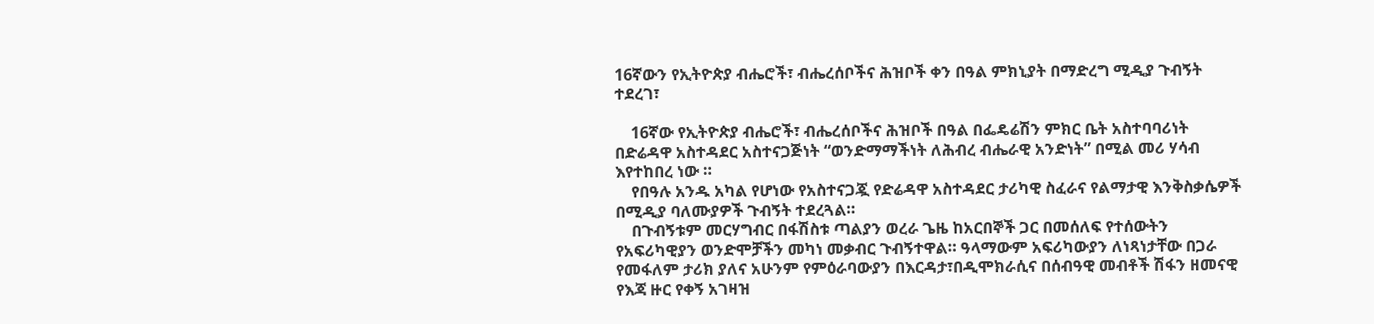16ኛውን የኢትዮጵያ ብሔሮች፣ ብሔረሰቦችና ሕዝቦች ቀን በዓል ምክኒያት በማድረግ ሚዲያ ጉብኝት ተደረገ፣

    16ኛው የኢትዮጵያ ብሔሮች፣ ብሔረሰቦችና ሕዝቦች በዓል በፌዴሬሽን ምክር ቤት አስተባባሪነት በድሬዳዋ አስተዳደር አስተናጋጅነት “ወንድማማችነት ለሕብረ ብሔራዊ አንድነት” በሚል መሪ ሃሳብ እየተከበረ ነው ።
    የበዓሉ አንዱ አካል የሆነው የአስተናጋጇ የድሬዳዋ አስተዳደር ታሪካዊ ስፈራና የልማታዊ እንቅስቃሴዎች በሚዲያ ባለሙያዎች ጉብኝት ተደረጓል።
    በጉብኝቱም መርሃግብር በፋሽስቱ ጣልያን ወረራ ጌዜ ከአርበኞች ጋር በመሰለፍ የተሰውትን የአፍሪካዊያን ወንድሞቻችን መካነ መቃብር ጉብኝተዋል። ዓላማውም አፍሪካውያን ለነጻነታቸው በጋራ የመፋለም ታሪክ ያለና አሁንም የምዕራባውያን በእርዳታ፣በዲሞክራሲና በሰብዓዊ መብቶች ሽፋን ዘመናዊ የእጃ ዙር የቀኝ አገዛዝ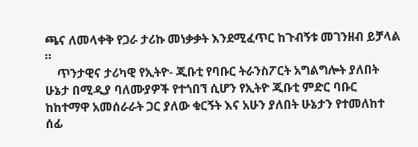ጫና ለመላቀቅ የጋራ ታሪኩ መነቃቃት እንደሚፈጥር ከጉብኝቱ መገንዘብ ይቻላል ።
    ጥንታዊና ታሪካዊ የኢትዮ- ጂቡቲ የባቡር ትራንስፖርት አግልግሎት ያለበት ሁኔታ በሚዲያ ባለሙያዎች የተጎበኘ ሲሆን የኢትዮ ጂቡቲ ምድር ባቡር ከከተማዋ አመሰራራት ጋር ያለው ቁርኝት እና አሁን ያለበት ሁኔታን የተመለከተ ሰፊ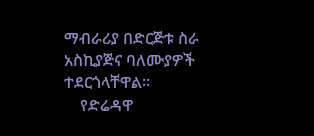ማብራሪያ በድርጅቱ ስራ አስኪያጅና ባለሙያዎች ተደርጎላቸዋል።
    የድሬዳዋ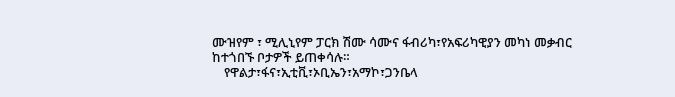ሙዝየም ፣ ሚሊኒየም ፓርክ ሽሙ ሳሙና ፋብሪካ፣የአፍሪካዊያን መካነ መቃብር ከተጎበኙ ቦታዎች ይጠቀሳሉ።
    የዋልታ፣ፋና፣ኢቲቪ፣ኦቢኤን፣አማኮ፣ጋንቤላ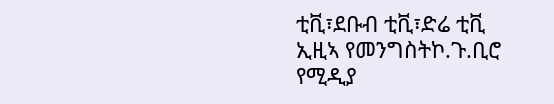ቲቪ፣ደቡብ ቲቪ፣ድሬ ቲቪ ኢዚኣ የመንግስትኮ.ጉ.ቢሮ የሚዲያ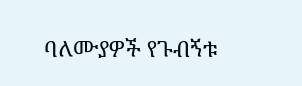ባለሙያዎች የጉብኝቱ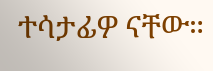ተሳታፊዎ ናቸው።